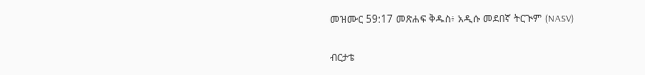መዝሙር 59:17 መጽሐፍ ቅዱስ፥ አዲሱ መደበኛ ትርጒም (NASV)

ብርታቴ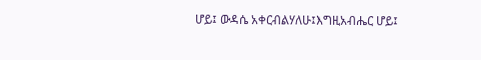ሆይ፤ ውዳሴ አቀርብልሃለሁ፤እግዚአብሔር ሆይ፤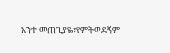አንተ መጠጊያዬ፣የምትወደኝም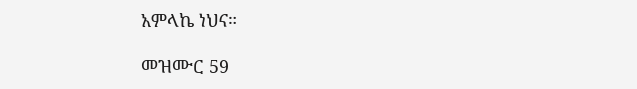አምላኬ ነህና።

መዝሙር 59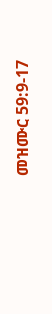መዝሙር 59:9-17